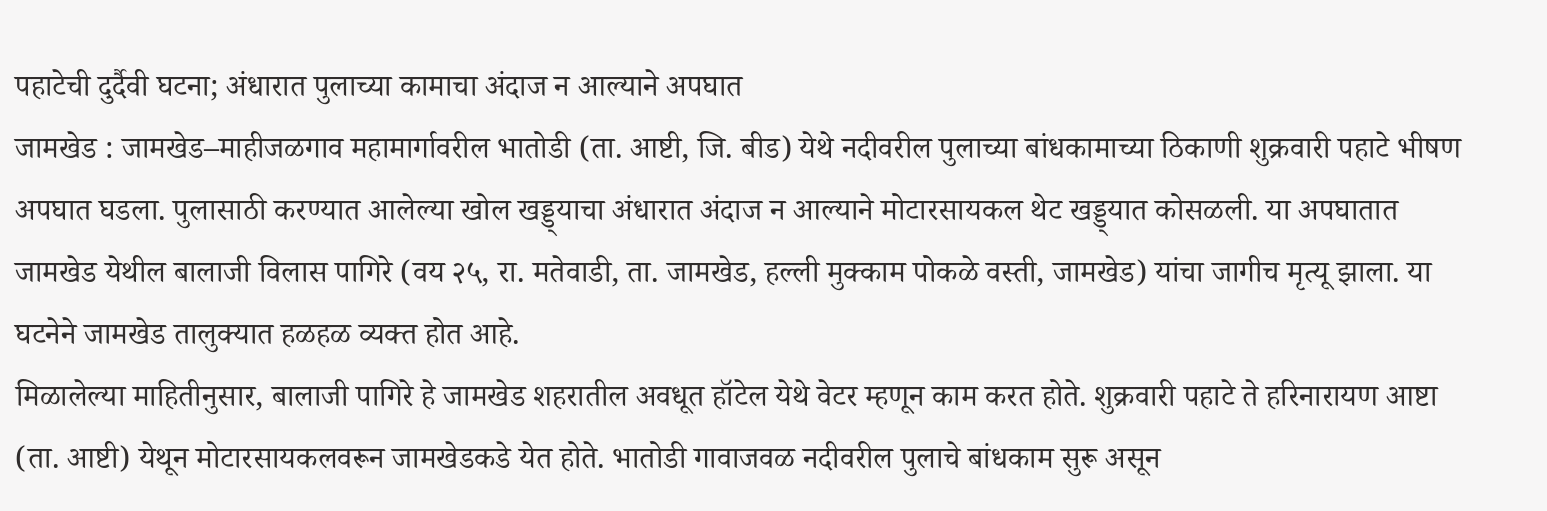पहाटेची दुर्दैवी घटना; अंधारात पुलाच्या कामाचा अंदाज न आल्याने अपघात
जामखेड : जामखेड–माहीजळगाव महामार्गावरील भातोडी (ता. आष्टी, जि. बीड) येथे नदीवरील पुलाच्या बांधकामाच्या ठिकाणी शुक्रवारी पहाटे भीषण अपघात घडला. पुलासाठी करण्यात आलेल्या खोल खड्ड्याचा अंधारात अंदाज न आल्याने मोटारसायकल थेट खड्ड्यात कोसळली. या अपघातात जामखेड येथील बालाजी विलास पागिरे (वय २५, रा. मतेवाडी, ता. जामखेड, हल्ली मुक्काम पोकळे वस्ती, जामखेड) यांचा जागीच मृत्यू झाला. या घटनेने जामखेड तालुक्यात हळहळ व्यक्त होत आहे.
मिळालेल्या माहितीनुसार, बालाजी पागिरे हे जामखेड शहरातील अवधूत हॉटेल येथे वेटर म्हणून काम करत होते. शुक्रवारी पहाटे ते हरिनारायण आष्टा (ता. आष्टी) येथून मोटारसायकलवरून जामखेडकडे येत होते. भातोडी गावाजवळ नदीवरील पुलाचे बांधकाम सुरू असून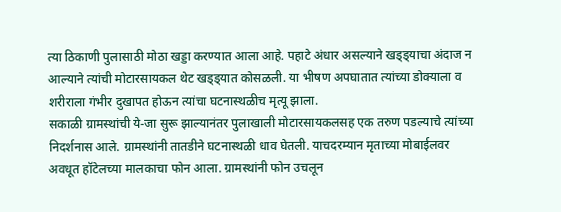त्या ठिकाणी पुलासाठी मोठा खड्डा करण्यात आला आहे. पहाटे अंधार असल्याने खड्ड्याचा अंदाज न आल्याने त्यांची मोटारसायकल थेट खड्ड्यात कोसळली. या भीषण अपघातात त्यांच्या डोक्याला व शरीराला गंभीर दुखापत होऊन त्यांचा घटनास्थळीच मृत्यू झाला.
सकाळी ग्रामस्थांची ये-जा सुरू झाल्यानंतर पुलाखाली मोटारसायकलसह एक तरुण पडल्याचे त्यांच्या निदर्शनास आले. ग्रामस्थांनी तातडीने घटनास्थळी धाव घेतली. याचदरम्यान मृताच्या मोबाईलवर अवधूत हॉटेलच्या मालकाचा फोन आला. ग्रामस्थांनी फोन उचलून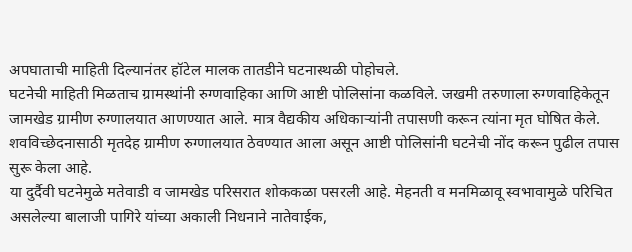अपघाताची माहिती दिल्यानंतर हॉटेल मालक तातडीने घटनास्थळी पोहोचले.
घटनेची माहिती मिळताच ग्रामस्थांनी रुग्णवाहिका आणि आष्टी पोलिसांना कळविले. जखमी तरुणाला रुग्णवाहिकेतून जामखेड ग्रामीण रुग्णालयात आणण्यात आले. मात्र वैद्यकीय अधिकाऱ्यांनी तपासणी करून त्यांना मृत घोषित केले. शवविच्छेदनासाठी मृतदेह ग्रामीण रुग्णालयात ठेवण्यात आला असून आष्टी पोलिसांनी घटनेची नोंद करून पुढील तपास सुरू केला आहे.
या दुर्दैवी घटनेमुळे मतेवाडी व जामखेड परिसरात शोककळा पसरली आहे. मेहनती व मनमिळावू स्वभावामुळे परिचित असलेल्या बालाजी पागिरे यांच्या अकाली निधनाने नातेवाईक,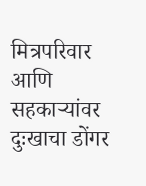मित्रपरिवार आणि सहकाऱ्यांवर दुःखाचा डोंगर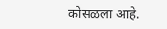कोसळला आहे.